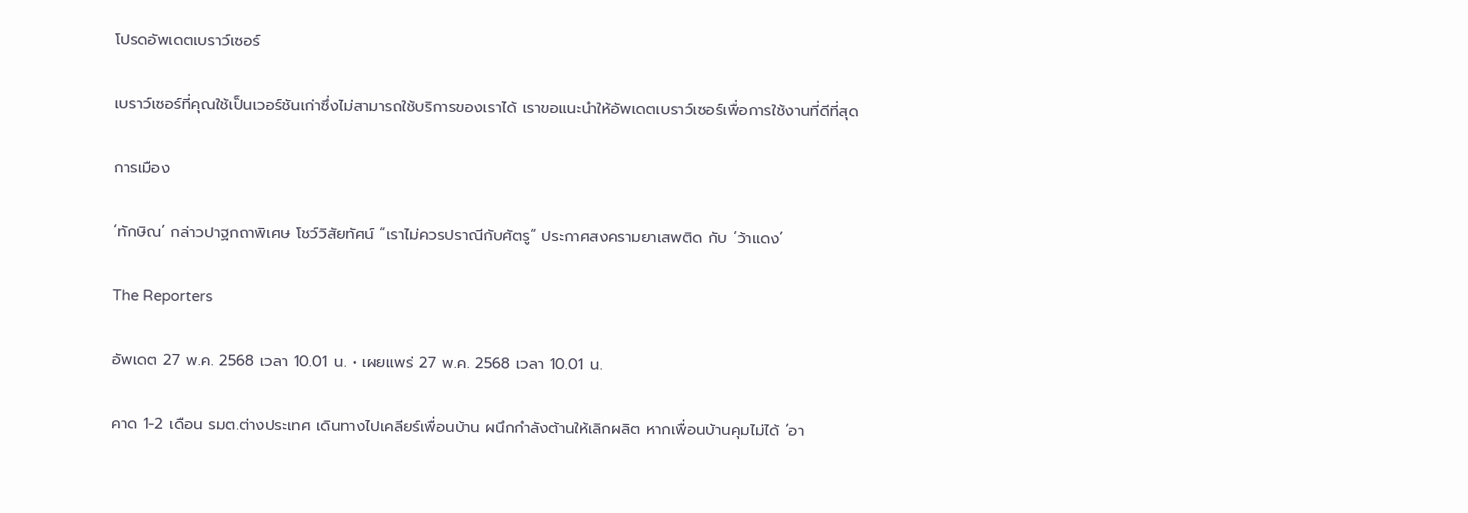โปรดอัพเดตเบราว์เซอร์

เบราว์เซอร์ที่คุณใช้เป็นเวอร์ชันเก่าซึ่งไม่สามารถใช้บริการของเราได้ เราขอแนะนำให้อัพเดตเบราว์เซอร์เพื่อการใช้งานที่ดีที่สุด

การเมือง

‘ทักษิณ’ กล่าวปาฐกถาพิเศษ โชว์วิสัยทัศน์ “เราไม่ควรปราณีกับศัตรู“ ประกาศสงครามยาเสพติด กับ ‘ว้าแดง’

The Reporters

อัพเดต 27 พ.ค. 2568 เวลา 10.01 น. • เผยแพร่ 27 พ.ค. 2568 เวลา 10.01 น.

คาด 1-2 เดือน รมต.ต่างประเทศ เดินทางไปเคลียร์เพื่อนบ้าน ผนึกกำลังต้านให้เลิกผลิต หากเพื่อนบ้านคุมไม่ได้ ‘อา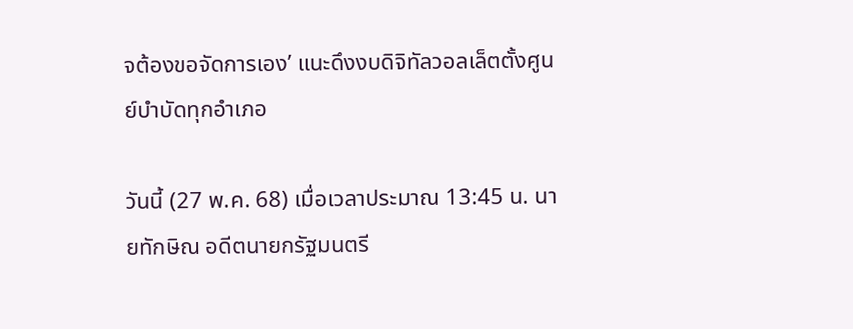จต้องขอจัดการเอง’ แนะดึงงบดิจิทัลวอลเล็ตตั้งศูนย์บำบัดทุกอำเภอ

วันนี้ (27 พ.ค. 68) เมื่อเวลาประมาณ 13:45 น. นายทักษิณ อดีตนายกรัฐมนตรี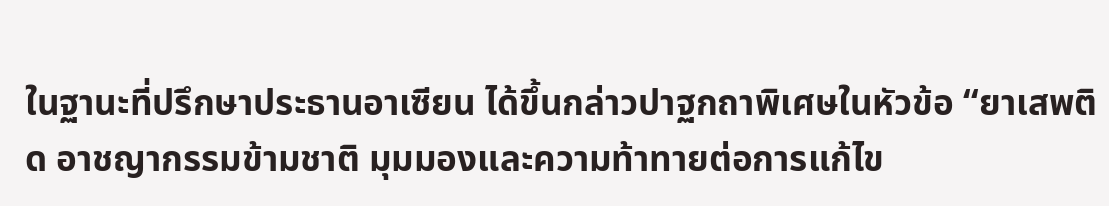ในฐานะที่ปรึกษาประธานอาเซียน ได้ขึ้นกล่าวปาฐกถาพิเศษในหัวข้อ “ยาเสพติด อาชญากรรมข้ามชาติ มุมมองและความท้าทายต่อการแก้ไข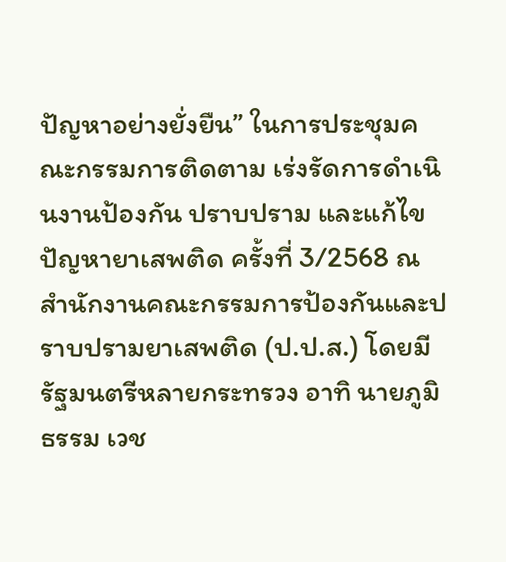ปัญหาอย่างยั่งยืน” ในการประชุมคณะกรรมการติดตาม เร่งรัดการดำเนินงานป้องกัน ปราบปราม และแก้ไขปัญหายาเสพติด ครั้งที่ 3/2568 ณ สำนักงานคณะกรรมการป้องกันและปราบปรามยาเสพติด (ป.ป.ส.) โดยมีรัฐมนตรีหลายกระทรวง อาทิ นายภูมิธรรม เวช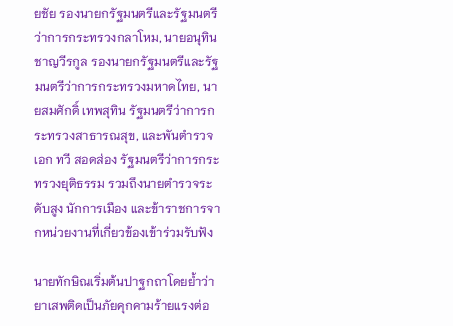ยชัย รองนายกรัฐมนตรีและรัฐมนตรีว่าการกระทรวงกลาโหม, นายอนุทิน ชาญวีรกูล รองนายกรัฐมนตรีและรัฐมนตรีว่าการกระทรวงมหาดไทย, นายสมศักดิ์ เทพสุทิน รัฐมนตรีว่าการกระทรวงสาธารณสุข, และพันตำรวจเอก ทวี สอดส่อง รัฐมนตรีว่าการกระทรวงยุติธรรม รวมถึงนายตำรวจระดับสูง นักการเมือง และข้าราชการจากหน่วยงานที่เกี่ยวข้องเข้าร่วมรับฟัง

นายทักษิณเริ่มต้นปาฐกถาโดยย้ำว่ายาเสพติดเป็นภัยคุกคามร้ายแรงต่อ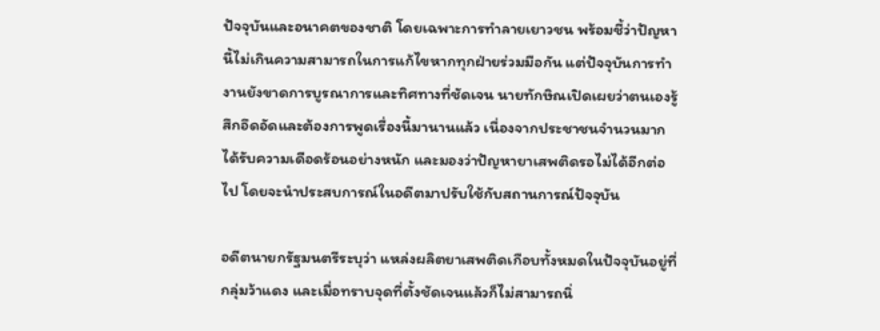ปัจจุบันและอนาคตของชาติ โดยเฉพาะการทำลายเยาวชน พร้อมชี้ว่าปัญหานี้ไม่เกินความสามารถในการแก้ไขหากทุกฝ่ายร่วมมือกัน แต่ปัจจุบันการทำงานยังขาดการบูรณาการและทิศทางที่ชัดเจน นายทักษิณเปิดเผยว่าตนเองรู้สึกอึดอัดและต้องการพูดเรื่องนี้มานานแล้ว เนื่องจากประชาชนจำนวนมากได้รับความเดือดร้อนอย่างหนัก และมองว่าปัญหายาเสพติดรอไม่ได้อีกต่อไป โดยจะนำประสบการณ์ในอดีตมาปรับใช้กับสถานการณ์ปัจจุบัน

อดีตนายกรัฐมนตรีระบุว่า แหล่งผลิตยาเสพติดเกือบทั้งหมดในปัจจุบันอยู่ที่กลุ่มว้าแดง และเมื่อทราบจุดที่ตั้งชัดเจนแล้วก็ไม่สามารถนิ่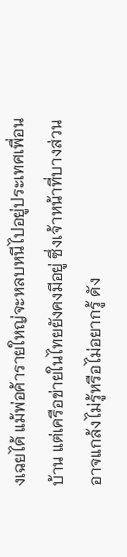งเฉยได้ แม้พ่อค้ารายใหญ่จะหลบหนีไปอยู่ประเทศเพื่อนบ้าน แต่เครือข่ายในไทยยังคงมีอยู่ ซึ่งเจ้าหน้าที่บางส่วนอาจแกล้งไม่รู้หรือไม่อยากรู้ ดัง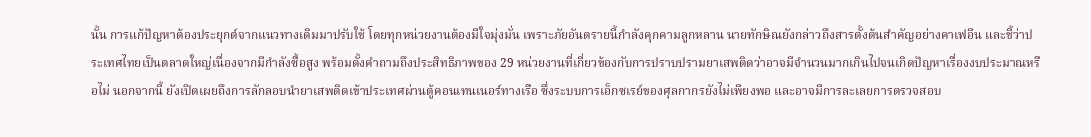นั้น การแก้ปัญหาต้องประยุกต์จากแนวทางเดิมมาปรับใช้ โดยทุกหน่วยงานต้องมีใจมุ่งมั่น เพราะภัยอันตรายนี้กำลังคุกคามลูกหลาน นายทักษิณยังกล่าวถึงสารตั้งต้นสำคัญอย่างคาเฟอีน และชี้ว่าประเทศไทยเป็นตลาดใหญ่เนื่องจากมีกำลังซื้อสูง พร้อมตั้งคำถามถึงประสิทธิภาพของ 29 หน่วยงานที่เกี่ยวข้องกับการปราบปรามยาเสพติดว่าอาจมีจำนวนมากเกินไปจนเกิดปัญหาเรื่องงบประมาณหรือไม่ นอกจากนี้ ยังเปิดเผยถึงการลักลอบนำยาเสพติดเข้าประเทศผ่านตู้คอนเทนเนอร์ทางเรือ ซึ่งระบบการเอ็กซเรย์ของศุลกากรยังไม่เพียงพอ และอาจมีการละเลยการตรวจสอบ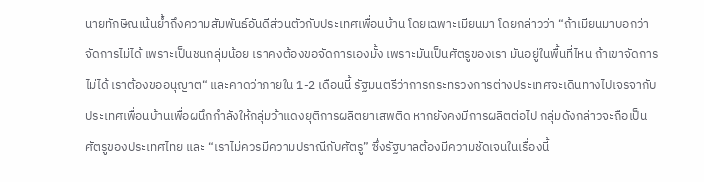นายทักษิณเน้นย้ำถึงความสัมพันธ์อันดีส่วนตัวกับประเทศเพื่อนบ้าน โดยเฉพาะเมียนมา โดยกล่าวว่า “ถ้าเมียนมาบอกว่าจัดการไม่ได้ เพราะเป็นชนกลุ่มน้อย เราคงต้องขอจัดการเองมั้ง เพราะมันเป็นศัตรูของเรา มันอยู่ในพื้นที่ไหน ถ้าเขาจัดการไม่ได้ เราต้องขออนุญาต“ และคาดว่าภายใน 1-2 เดือนนี้ รัฐมนตรีว่าการกระทรวงการต่างประเทศจะเดินทางไปเจรจากับประเทศเพื่อนบ้านเพื่อผนึกกำลังให้กลุ่มว้าแดงยุติการผลิตยาเสพติด หากยังคงมีการผลิตต่อไป กลุ่มดังกล่าวจะถือเป็นศัตรูของประเทศไทย และ “เราไม่ควรมีความปราณีกับศัตรู” ซึ่งรัฐบาลต้องมีความชัดเจนในเรื่องนี้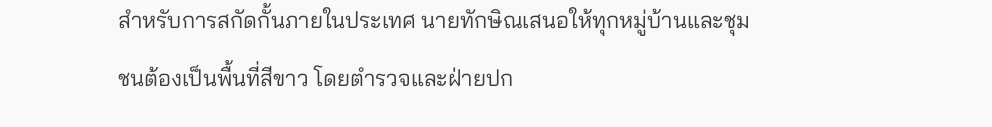สำหรับการสกัดกั้นภายในประเทศ นายทักษิณเสนอให้ทุกหมู่บ้านและชุมชนต้องเป็นพื้นที่สีขาว โดยตำรวจและฝ่ายปก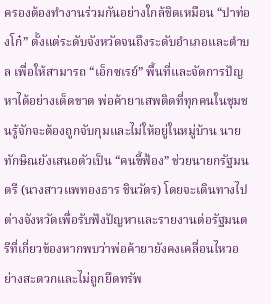ครองต้องทำงานร่วมกันอย่างใกล้ชิดเหมือน “ปาท่องโก๋” ตั้งแต่ระดับจังหวัดจนถึงระดับอำเภอและตำบล เพื่อให้สามารถ “เอ็กซเรย์” พื้นที่และจัดการปัญหาได้อย่างเด็ดขาด พ่อค้ายาเสพติดที่ทุกคนในชุมชนรู้จักจะต้องถูกจับกุมและไม่ให้อยู่ในหมู่บ้าน นายทักษิณยังเสนอตัวเป็น “คนขี้ฟ้อง” ช่วยนายกรัฐมนตรี (นางสาวแพทองธาร ชินวัตร) โดยจะเดินทางไปต่างจังหวัดเพื่อรับฟังปัญหาและรายงานต่อรัฐมนตรีที่เกี่ยวข้องหากพบว่าพ่อค้ายายังคงเคลื่อนไหวอย่างสะดวกและไม่ถูกยึดทรัพ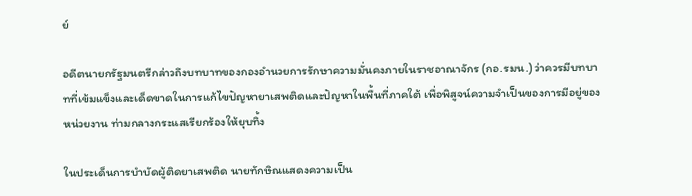ย์

อดีตนายกรัฐมนตรีกล่าวถึงบทบาทของกองอำนวยการรักษาความมั่นคงภายในราชอาณาจักร (กอ.รมน.) ว่าควรมีบทบาทที่เข้มแข็งและเด็ดขาดในการแก้ไขปัญหายาเสพติดและปัญหาในพื้นที่ภาคใต้ เพื่อพิสูจน์ความจำเป็นของการมีอยู่ของหน่วยงาน ท่ามกลางกระแสเรียกร้องให้ยุบทิ้ง

ในประเด็นการบำบัดผู้ติดยาเสพติด นายทักษิณแสดงความเป็น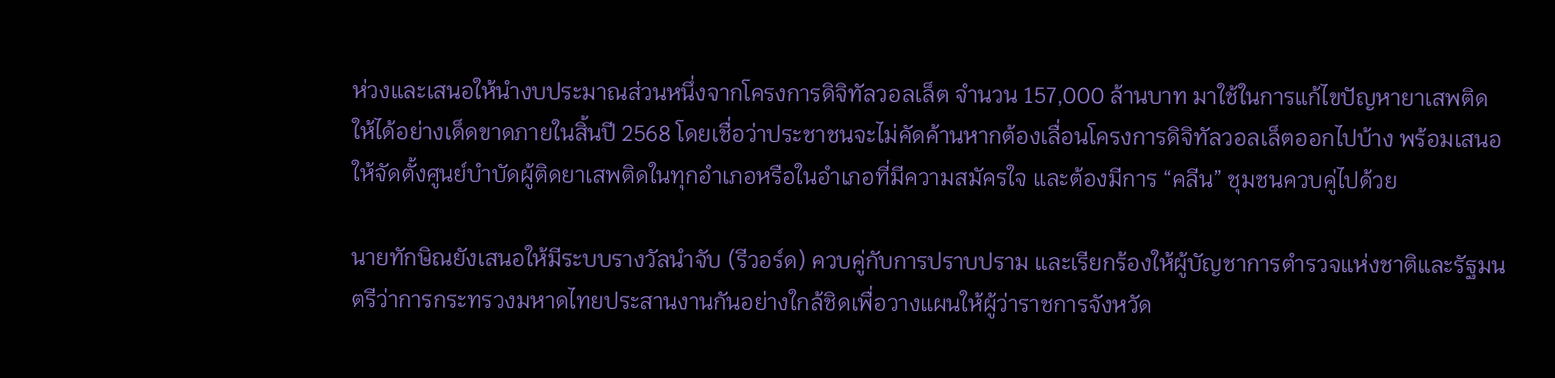ห่วงและเสนอให้นำงบประมาณส่วนหนึ่งจากโครงการดิจิทัลวอลเล็ต จำนวน 157,000 ล้านบาท มาใช้ในการแก้ไขปัญหายาเสพติดให้ได้อย่างเด็ดขาดภายในสิ้นปี 2568 โดยเชื่อว่าประชาชนจะไม่คัดค้านหากต้องเลื่อนโครงการดิจิทัลวอลเล็ตออกไปบ้าง พร้อมเสนอให้จัดตั้งศูนย์บำบัดผู้ติดยาเสพติดในทุกอำเภอหรือในอำเภอที่มีความสมัครใจ และต้องมีการ “คลีน” ชุมชนควบคู่ไปด้วย

นายทักษิณยังเสนอให้มีระบบรางวัลนำจับ (รีวอร์ด) ควบคู่กับการปราบปราม และเรียกร้องให้ผู้บัญชาการตำรวจแห่งชาติและรัฐมนตรีว่าการกระทรวงมหาดไทยประสานงานกันอย่างใกล้ชิดเพื่อวางแผนให้ผู้ว่าราชการจังหวัด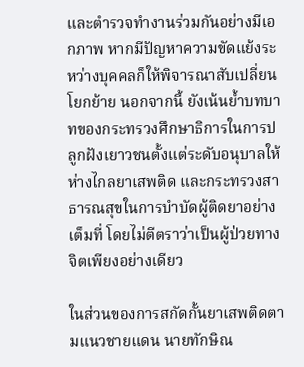และตำรวจทำงานร่วมกันอย่างมีเอกภาพ หากมีปัญหาความขัดแย้งระหว่างบุคคลก็ให้พิจารณาสับเปลี่ยนโยกย้าย นอกจากนี้ ยังเน้นย้ำบทบาทของกระทรวงศึกษาธิการในการปลูกฝังเยาวชนตั้งแต่ระดับอนุบาลให้ห่างไกลยาเสพติด และกระทรวงสาธารณสุขในการบำบัดผู้ติดยาอย่างเต็มที่ โดยไม่ตีตราว่าเป็นผู้ป่วยทางจิตเพียงอย่างเดียว

ในส่วนของการสกัดกั้นยาเสพติดตามแนวชายแดน นายทักษิณ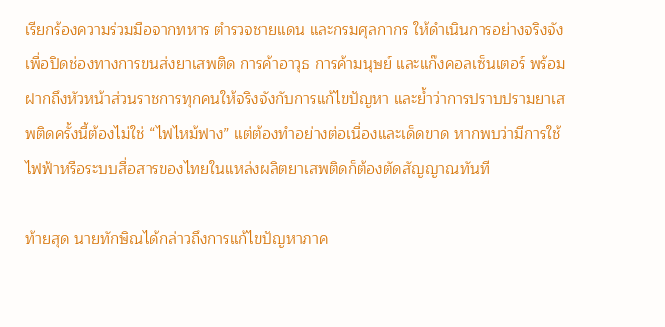เรียกร้องความร่วมมือจากทหาร ตำรวจชายแดน และกรมศุลกากร ให้ดำเนินการอย่างจริงจังเพื่อปิดช่องทางการขนส่งยาเสพติด การค้าอาวุธ การค้ามนุษย์ และแก๊งคอลเซ็นเตอร์ พร้อมฝากถึงหัวหน้าส่วนราชการทุกคนให้จริงจังกับการแก้ไขปัญหา และย้ำว่าการปราบปรามยาเสพติดครั้งนี้ต้องไม่ใช่ “ไฟไหม้ฟาง” แต่ต้องทำอย่างต่อเนื่องและเด็ดขาด หากพบว่ามีการใช้ไฟฟ้าหรือระบบสื่อสารของไทยในแหล่งผลิตยาเสพติดก็ต้องตัดสัญญาณทันที

ท้ายสุด นายทักษิณได้กล่าวถึงการแก้ไขปัญหาภาค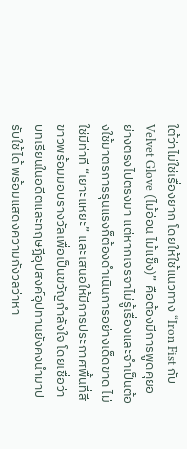ใต้ว่าไม่ใช่เรื่องยาก โดยให้ใช้แนวทาง “Iron Fist กับ Velvet Glove (ไม้อ่อน ไม้แข็ง)” คือต้องมีการพูดคุยอย่างตรงไปตรงมา แต่หากเจรจาไม่รู้เรื่องและจำเป็นต้องใช้มาตรการรุนแรงก็ต้องดำเนินการอย่างเด็ดขาด ไม่ใช่มีท่าที “เยาะแหยะ” และเสนอให้มีการประกาศพื้นที่สีขาวพร้อมมอบรางวัลเพื่อเป็นขวัญกำลังใจ โดยเชื่อว่าบทเรียนในอดีตและทฤษฎีอุปสงค์อุปทานยังคงนำมาปรับใช้ได้ พร้อมแสดงความกังวลว่าหา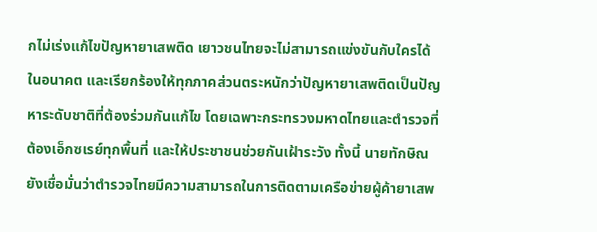กไม่เร่งแก้ไขปัญหายาเสพติด เยาวชนไทยจะไม่สามารถแข่งขันกับใครได้ในอนาคต และเรียกร้องให้ทุกภาคส่วนตระหนักว่าปัญหายาเสพติดเป็นปัญหาระดับชาติที่ต้องร่วมกันแก้ไข โดยเฉพาะกระทรวงมหาดไทยและตำรวจที่ต้องเอ็กซเรย์ทุกพื้นที่ และให้ประชาชนช่วยกันเฝ้าระวัง ทั้งนี้ นายทักษิณยังเชื่อมั่นว่าตำรวจไทยมีความสามารถในการติดตามเครือข่ายผู้ค้ายาเสพ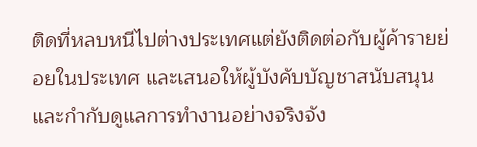ติดที่หลบหนีไปต่างประเทศแต่ยังติดต่อกับผู้ค้ารายย่อยในประเทศ และเสนอให้ผู้บังคับบัญชาสนับสนุนและกำกับดูแลการทำงานอย่างจริงจัง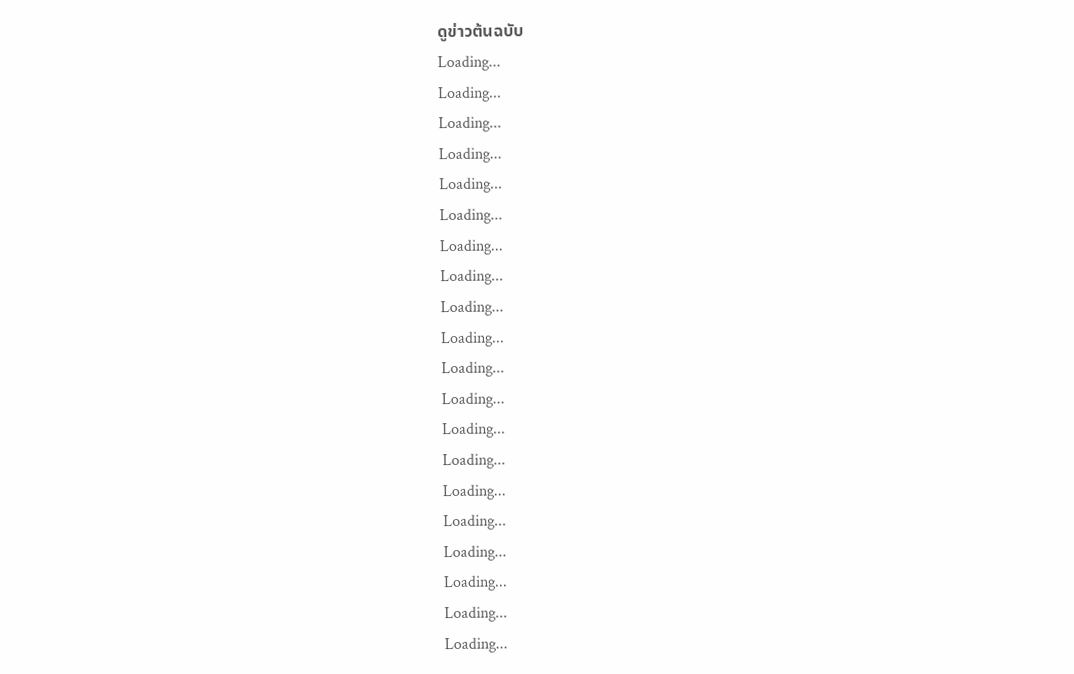ดูข่าวต้นฉบับ
Loading...
Loading...
Loading...
Loading...
Loading...
Loading...
Loading...
Loading...
Loading...
Loading...
Loading...
Loading...
Loading...
Loading...
Loading...
Loading...
Loading...
Loading...
Loading...
Loading...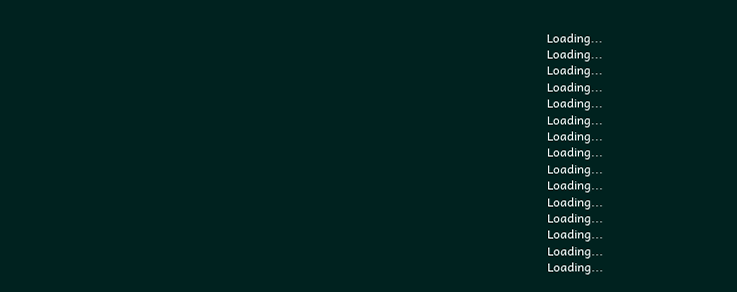Loading...
Loading...
Loading...
Loading...
Loading...
Loading...
Loading...
Loading...
Loading...
Loading...
Loading...
Loading...
Loading...
Loading...
Loading...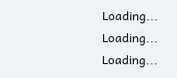Loading...
Loading...
Loading...